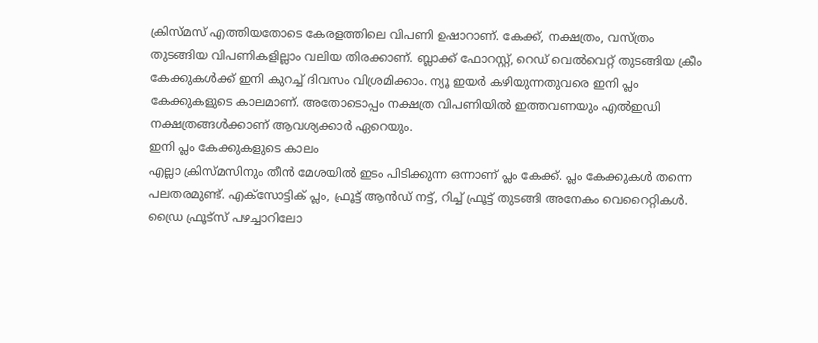ക്രിസ്മസ് എത്തിയതോടെ കേരളത്തിലെ വിപണി ഉഷാറാണ്. കേക്ക്, നക്ഷത്രം, വസ്ത്രം തുടങ്ങിയ വിപണികളില്ലാം വലിയ തിരക്കാണ്. ബ്ലാക്ക് ഫോറസ്റ്റ്, റെഡ് വെൽവെറ്റ് തുടങ്ങിയ ക്രീം കേക്കുകൾക്ക് ഇനി കുറച്ച് ദിവസം വിശ്രമിക്കാം. ന്യൂ ഇയർ കഴിയുന്നതുവരെ ഇനി പ്ലം കേക്കുകളുടെ കാലമാണ്. അതോടൊപ്പം നക്ഷത്ര വിപണിയിൽ ഇത്തവണയും എൽഇഡി നക്ഷത്രങ്ങൾക്കാണ് ആവശ്യക്കാർ ഏറെയും.
ഇനി പ്ലം കേക്കുകളുടെ കാലം
എല്ലാ ക്രിസ്മസിനും തീൻ മേശയിൽ ഇടം പിടിക്കുന്ന ഒന്നാണ് പ്ലം കേക്ക്. പ്ലം കേക്കുകൾ തന്നെ പലതരമുണ്ട്. എക്സോട്ടിക് പ്ലം, ഫ്രൂട്ട് ആൻഡ് നട്ട്, റിച്ച് ഫ്രൂട്ട് തുടങ്ങി അനേകം വെറൈറ്റികൾ. ഡ്രൈ ഫ്രൂട്സ് പഴച്ചാറിലോ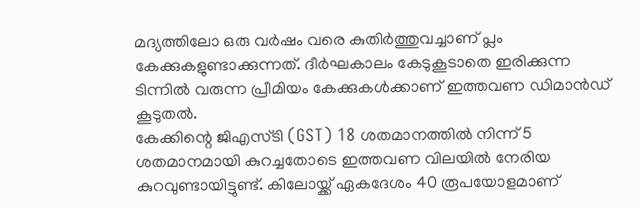മദ്യത്തിലോ ഒരു വർഷം വരെ കുതിർത്തുവച്ചാണ് പ്ലം കേക്കുകളുണ്ടാക്കുന്നത്. ദീർഘകാലം കേടുകൂടാതെ ഇരിക്കുന്ന ടിന്നിൽ വരുന്ന പ്രീമിയം കേക്കുകൾക്കാണ് ഇത്തവണ ഡിമാൻഡ് കൂടുതൽ.
കേക്കിന്റെ ജിഎസ്ടി (GST) 18 ശതമാനത്തിൽ നിന്ന് 5 ശതമാനമായി കുറച്ചതോടെ ഇത്തവണ വിലയിൽ നേരിയ കുറവുണ്ടായിട്ടുണ്ട്. കിലോയ്ക്ക് ഏകദേശം 40 രൂപയോളമാണ്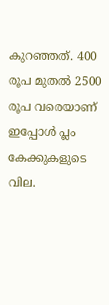കുറഞ്ഞത്. 400 രൂപ മുതൽ 2500 രൂപ വരെയാണ് ഇപ്പോൾ പ്ലം കേക്കുകളുടെ വില.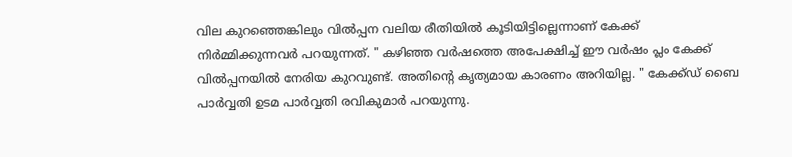വില കുറഞ്ഞെങ്കിലും വിൽപ്പന വലിയ രീതിയിൽ കൂടിയിട്ടില്ലെന്നാണ് കേക്ക് നിർമ്മിക്കുന്നവർ പറയുന്നത്. " കഴിഞ്ഞ വർഷത്തെ അപേക്ഷിച്ച് ഈ വർഷം പ്ലം കേക്ക് വിൽപ്പനയിൽ നേരിയ കുറവുണ്ട്. അതിന്റെ കൃത്യമായ കാരണം അറിയില്ല. " കേക്ക്ഡ് ബൈ പാർവ്വതി ഉടമ പാർവ്വതി രവികുമാർ പറയുന്നു.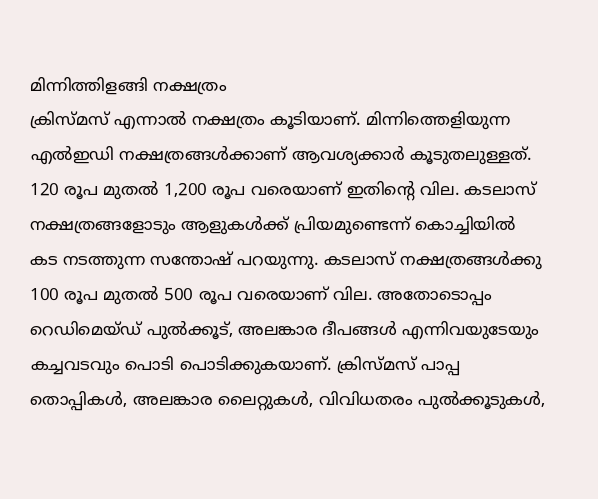മിന്നിത്തിളങ്ങി നക്ഷത്രം
ക്രിസ്മസ് എന്നാൽ നക്ഷത്രം കൂടിയാണ്. മിന്നിത്തെളിയുന്ന എൽഇഡി നക്ഷത്രങ്ങൾക്കാണ് ആവശ്യക്കാർ കൂടുതലുള്ളത്. 120 രൂപ മുതൽ 1,200 രൂപ വരെയാണ് ഇതിന്റെ വില. കടലാസ് നക്ഷത്രങ്ങളോടും ആളുകൾക്ക് പ്രിയമുണ്ടെന്ന് കൊച്ചിയിൽ കട നടത്തുന്ന സന്തോഷ് പറയുന്നു. കടലാസ് നക്ഷത്രങ്ങൾക്കു 100 രൂപ മുതൽ 500 രൂപ വരെയാണ് വില. അതോടൊപ്പം റെഡിമെയ്ഡ് പുൽക്കൂട്, അലങ്കാര ദീപങ്ങൾ എന്നിവയുടേയും കച്ചവടവും പൊടി പൊടിക്കുകയാണ്. ക്രിസ്മസ് പാപ്പ തൊപ്പികൾ, അലങ്കാര ലൈറ്റുകൾ, വിവിധതരം പുൽക്കൂടുകൾ,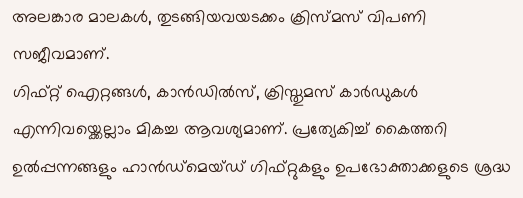അലങ്കാര മാലകൾ, തുടങ്ങിയവയടക്കം ക്രിസ്മസ് വിപണി സജീവമാണ്.
ഗിഫ്റ്റ് ഐറ്റങ്ങൾ, കാൻഡിൽസ്, ക്രിസ്തുമസ് കാർഡുകൾ എന്നിവയ്ക്കെല്ലാം മികച്ച ആവശ്യമാണ്. പ്രത്യേകിച്ച് കൈത്തറി ഉൽപ്പന്നങ്ങളും ഹാൻഡ്മെയ്ഡ് ഗിഫ്റ്റുകളും ഉപഭോക്താക്കളുടെ ശ്രദ്ധ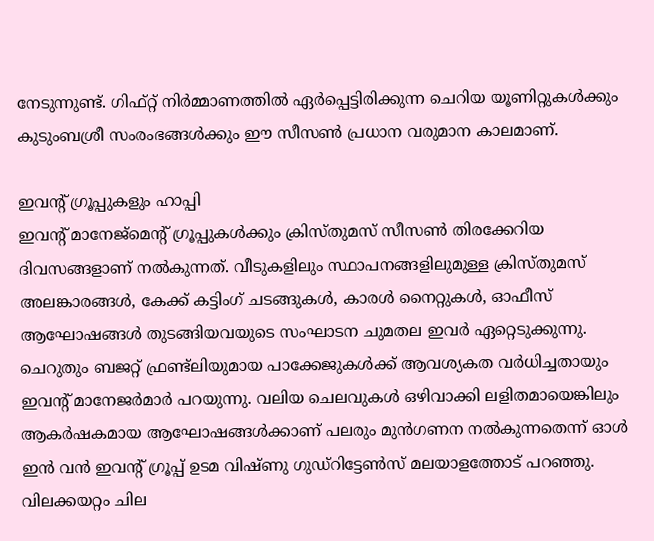നേടുന്നുണ്ട്. ഗിഫ്റ്റ് നിർമ്മാണത്തിൽ ഏർപ്പെട്ടിരിക്കുന്ന ചെറിയ യൂണിറ്റുകൾക്കും കുടുംബശ്രീ സംരംഭങ്ങൾക്കും ഈ സീസൺ പ്രധാന വരുമാന കാലമാണ്.

ഇവന്റ് ഗ്രൂപ്പുകളും ഹാപ്പി
ഇവന്റ് മാനേജ്മെന്റ് ഗ്രൂപ്പുകൾക്കും ക്രിസ്തുമസ് സീസൺ തിരക്കേറിയ ദിവസങ്ങളാണ് നൽകുന്നത്. വീടുകളിലും സ്ഥാപനങ്ങളിലുമുള്ള ക്രിസ്തുമസ് അലങ്കാരങ്ങൾ, കേക്ക് കട്ടിംഗ് ചടങ്ങുകൾ, കാരൾ നൈറ്റുകൾ, ഓഫീസ് ആഘോഷങ്ങൾ തുടങ്ങിയവയുടെ സംഘാടന ചുമതല ഇവർ ഏറ്റെടുക്കുന്നു. ചെറുതും ബജറ്റ് ഫ്രണ്ട്ലിയുമായ പാക്കേജുകൾക്ക് ആവശ്യകത വർധിച്ചതായും ഇവന്റ് മാനേജർമാർ പറയുന്നു. വലിയ ചെലവുകൾ ഒഴിവാക്കി ലളിതമായെങ്കിലും ആകർഷകമായ ആഘോഷങ്ങൾക്കാണ് പലരും മുൻഗണന നൽകുന്നതെന്ന് ഓൾ ഇൻ വൻ ഇവന്റ് ഗ്രൂപ്പ് ഉടമ വിഷ്ണു ഗുഡ്റിട്ടേൺസ് മലയാളത്തോട് പറഞ്ഞു.
വിലക്കയറ്റം ചില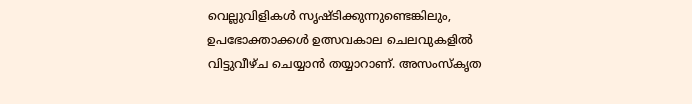വെല്ലുവിളികൾ സൃഷ്ടിക്കുന്നുണ്ടെങ്കിലും, ഉപഭോക്താക്കൾ ഉത്സവകാല ചെലവുകളിൽ വിട്ടുവീഴ്ച ചെയ്യാൻ തയ്യാറാണ്. അസംസ്കൃത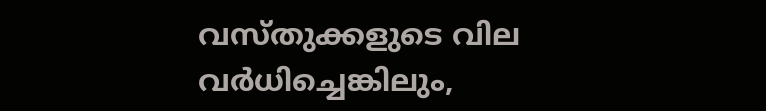വസ്തുക്കളുടെ വില വർധിച്ചെങ്കിലും,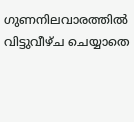ഗുണനിലവാരത്തിൽ വിട്ടുവീഴ്ച ചെയ്യാതെ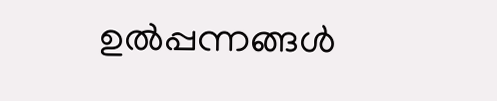ഉൽപ്പന്നങ്ങൾ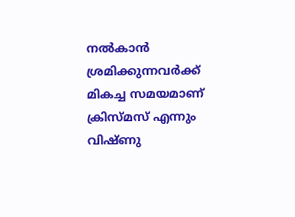നൽകാൻ ശ്രമിക്കുന്നവർക്ക് മികച്ച സമയമാണ് ക്രിസ്മസ് എന്നും വിഷ്ണു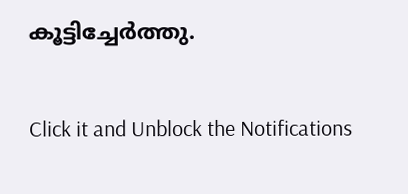കൂട്ടിച്ചേർത്തു.


Click it and Unblock the Notifications